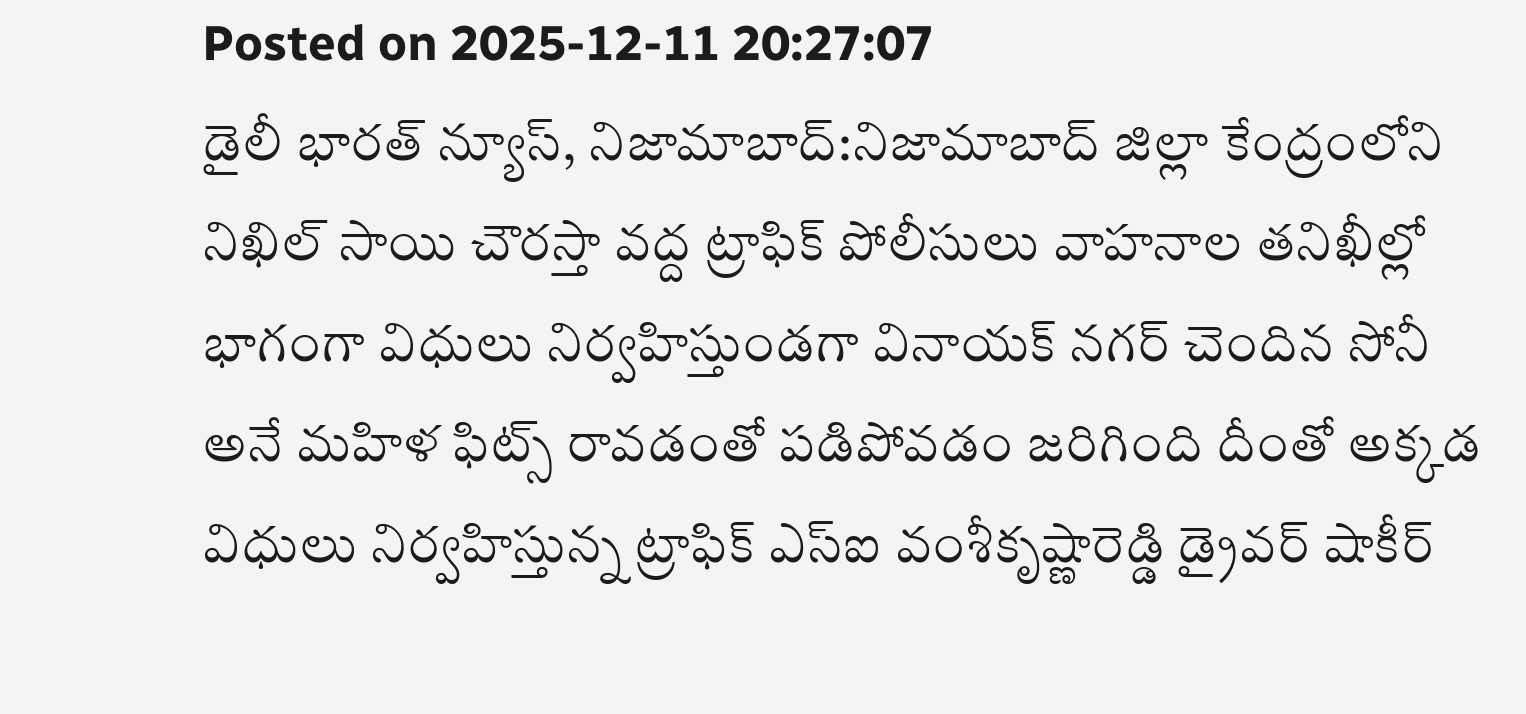Posted on 2025-12-11 20:27:07
డైలీ భారత్ న్యూస్, నిజామాబాద్:నిజామాబాద్ జిల్లా కేంద్రంలోని నిఖిల్ సాయి చౌరస్తా వద్ద ట్రాఫిక్ పోలీసులు వాహనాల తనిఖీల్లో భాగంగా విధులు నిర్వహిస్తుండగా వినాయక్ నగర్ చెందిన సోనీ అనే మహిళ ఫిట్స్ రావడంతో పడిపోవడం జరిగింది దీంతో అక్కడ విధులు నిర్వహిస్తున్న ట్రాఫిక్ ఎస్ఐ వంశీకృష్ణారెడ్డి డ్రైవర్ షాకీర్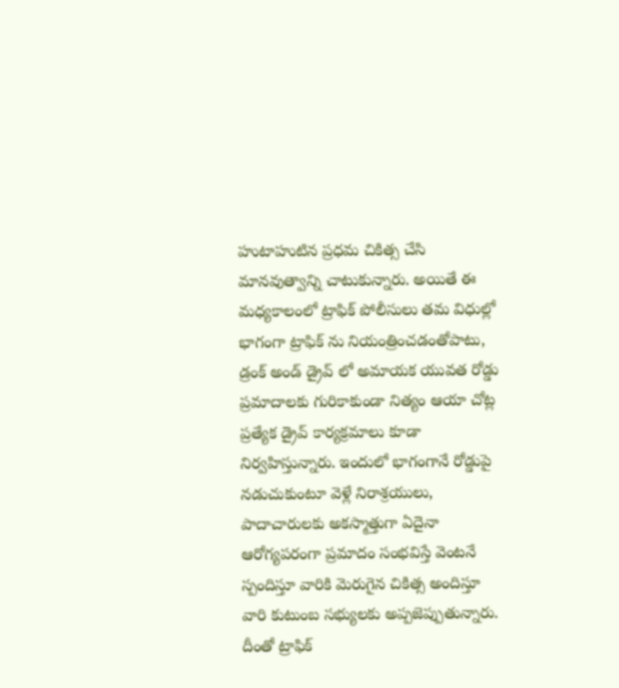హుటాహుటిన ప్రధమ చికిత్స చేసి మానవుత్వాన్ని చాటుకున్నారు. అయితే ఈ మధ్యకాలంలో ట్రాఫిక్ పోలీసులు తమ విధుల్లో భాగంగా ట్రాఫిక్ ను నియంత్రించడంతోపాటు, డ్రంక్ అండ్ డ్రైవ్ లో అమాయక యువత రోడ్డు ప్రమాదాలకు గురికాకుండా నిత్యం ఆయా చోట్ల ప్రత్యేక డ్రైవ్ కార్యక్రమాలు కూడా నిర్వహిస్తున్నారు. ఇందులో భాగంగానే రోడ్డుపై నడుచుకుంటూ వెళ్లే నిరాశ్రయులు, పాదాచారులకు అకస్మాత్తుగా ఏదైనా ఆరోగ్యపరంగా ప్రమాదం సంభవిస్తే వెంటనే స్పందిస్తూ వారికి మెరుగైన చికిత్స అందిస్తూ వారి కుటుంబ సభ్యులకు అప్పజెప్పుతున్నారు. దీంతో ట్రాఫిక్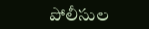పోలీసుల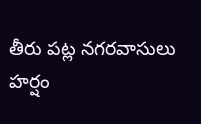తీరు పట్ల నగరవాసులు హర్షం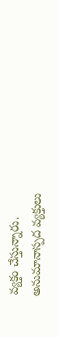వ్యక్తం చేస్తున్నారు.
అనుమానాస్పద వ్యక్తులు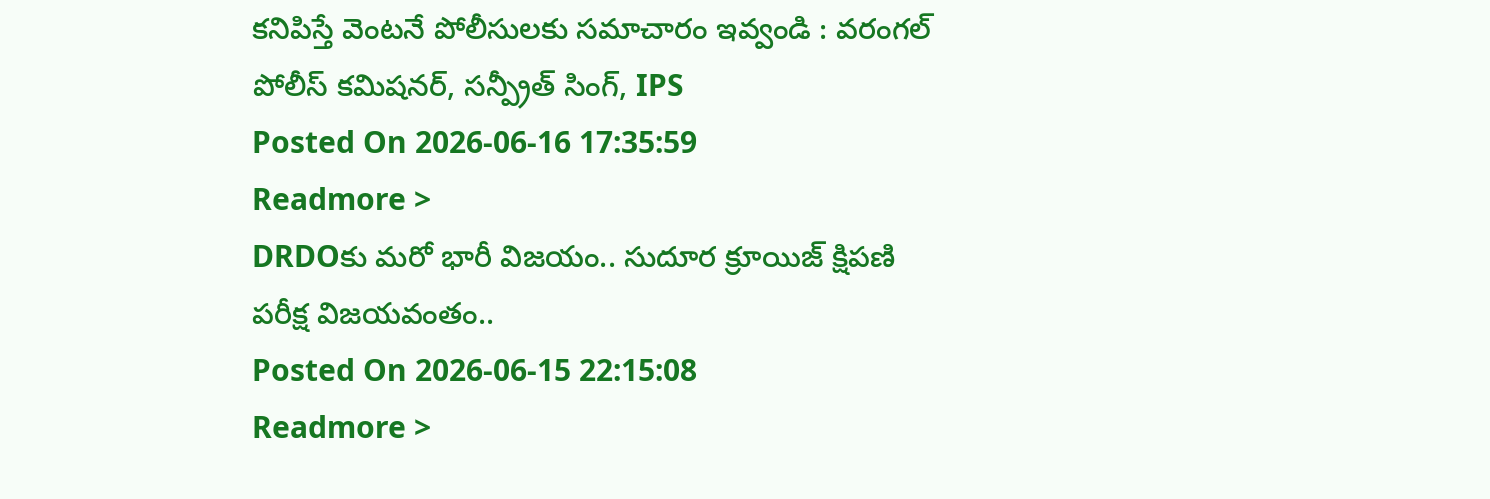కనిపిస్తే వెంటనే పోలీసులకు సమాచారం ఇవ్వండి : వరంగల్ పోలీస్ కమిషనర్, సన్ప్రీత్ సింగ్, IPS
Posted On 2026-06-16 17:35:59
Readmore >
DRDOకు మరో భారీ విజయం.. సుదూర క్రూయిజ్ క్షిపణి పరీక్ష విజయవంతం..
Posted On 2026-06-15 22:15:08
Readmore >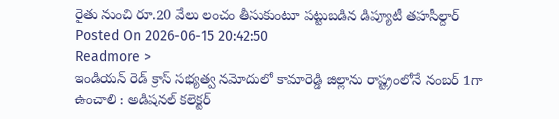రైతు నుంచి రూ.20 వేలు లంచం తీసుకుంటూ పట్టుబడిన డిప్యూటీ తహసీల్దార్
Posted On 2026-06-15 20:42:50
Readmore >
ఇండియన్ రెడ్ క్రాస్ సభ్యత్వ నమోదులో కామారెడ్డి జిల్లాను రాష్ట్రంలోనే నంబర్ 1గా ఉంచాలి : అడిషనల్ కలెక్టర్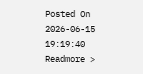Posted On 2026-06-15 19:19:40
Readmore >